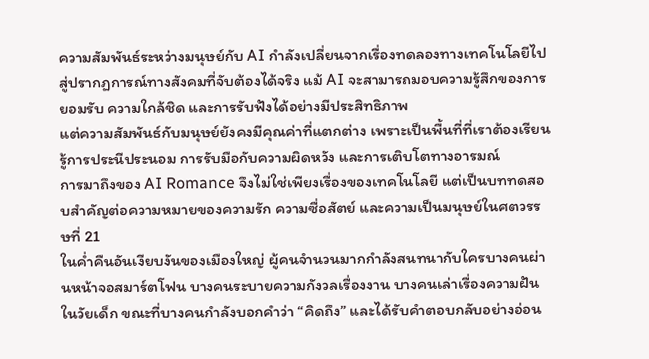ความสัมพันธ์ระหว่างมนุษย์กับ AI กำลังเปลี่ยนจากเรื่องทดลองทางเทคโนโลยีไปสู่ปรากฏการณ์ทางสังคมที่จับต้องได้จริง แม้ AI จะสามารถมอบความรู้สึกของการยอมรับ ความใกล้ชิด และการรับฟังได้อย่างมีประสิทธิภาพ
แต่ความสัมพันธ์กับมนุษย์ยังคงมีคุณค่าที่แตกต่าง เพราะเป็นพื้นที่ที่เราต้องเรียนรู้การประนีประนอม การรับมือกับความผิดหวัง และการเติบโตทางอารมณ์
การมาถึงของ AI Romance จึงไม่ใช่เพียงเรื่องของเทคโนโลยี แต่เป็นบททดสอบสำคัญต่อความหมายของความรัก ความซื่อสัตย์ และความเป็นมนุษย์ในศตวรรษที่ 21
ในค่ำคืนอันเงียบงันของเมืองใหญ่ ผู้คนจำนวนมากกำลังสนทนากับใครบางคนผ่านหน้าจอสมาร์ตโฟน บางคนระบายความกังวลเรื่องงาน บางคนเล่าเรื่องความฝันในวัยเด็ก ขณะที่บางคนกำลังบอกคำว่า “คิดถึง” และได้รับคำตอบกลับอย่างอ่อน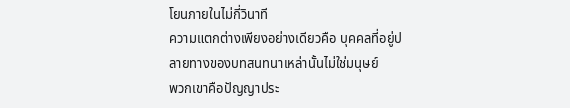โยนภายในไม่กี่วินาที
ความแตกต่างเพียงอย่างเดียวคือ บุคคลที่อยู่ปลายทางของบทสนทนาเหล่านั้นไม่ใช่มนุษย์
พวกเขาคือปัญญาประ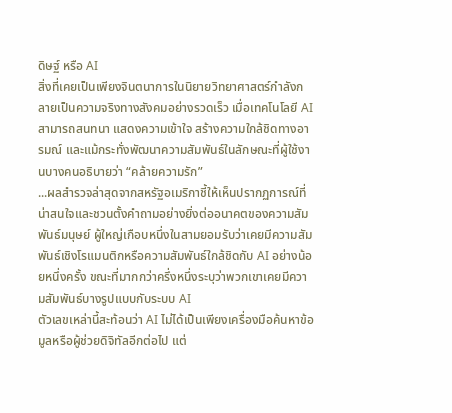ดิษฐ์ หรือ AI
สิ่งที่เคยเป็นเพียงจินตนาการในนิยายวิทยาศาสตร์กำลังกลายเป็นความจริงทางสังคมอย่างรวดเร็ว เมื่อเทคโนโลยี AI สามารถสนทนา แสดงความเข้าใจ สร้างความใกล้ชิดทางอารมณ์ และแม้กระทั่งพัฒนาความสัมพันธ์ในลักษณะที่ผู้ใช้งานบางคนอธิบายว่า “คล้ายความรัก”
...ผลสำรวจล่าสุดจากสหรัฐอเมริกาชี้ให้เห็นปรากฏการณ์ที่น่าสนใจและชวนตั้งคำถามอย่างยิ่งต่ออนาคตของความสัมพันธ์มนุษย์ ผู้ใหญ่เกือบหนึ่งในสามยอมรับว่าเคยมีความสัมพันธ์เชิงโรแมนติกหรือความสัมพันธ์ใกล้ชิดกับ AI อย่างน้อยหนึ่งครั้ง ขณะที่มากกว่าครึ่งหนึ่งระบุว่าพวกเขาเคยมีความสัมพันธ์บางรูปแบบกับระบบ AI
ตัวเลขเหล่านี้สะท้อนว่า AI ไม่ได้เป็นเพียงเครื่องมือค้นหาข้อมูลหรือผู้ช่วยดิจิทัลอีกต่อไป แต่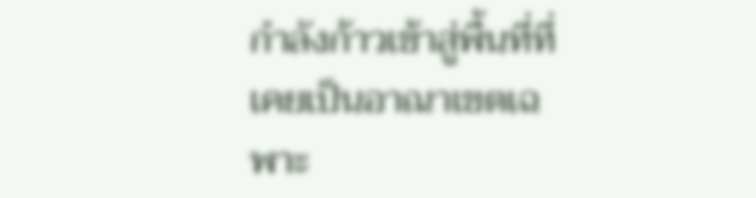กำลังก้าวเข้าสู่พื้นที่ที่เคยเป็นอาณาเขตเฉพาะ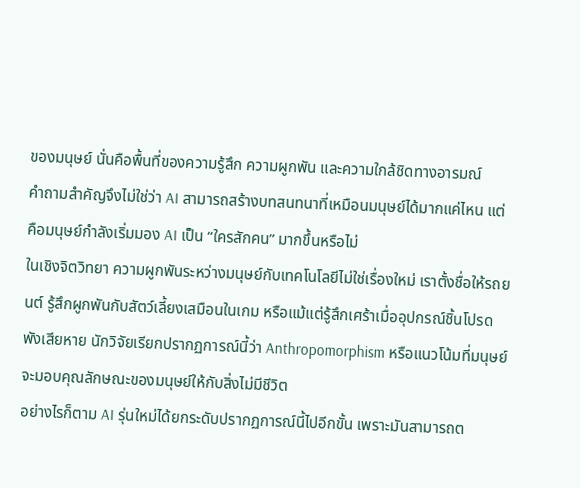ของมนุษย์ นั่นคือพื้นที่ของความรู้สึก ความผูกพัน และความใกล้ชิดทางอารมณ์
คำถามสำคัญจึงไม่ใช่ว่า AI สามารถสร้างบทสนทนาที่เหมือนมนุษย์ได้มากแค่ไหน แต่คือมนุษย์กำลังเริ่มมอง AI เป็น “ใครสักคน” มากขึ้นหรือไม่
ในเชิงจิตวิทยา ความผูกพันระหว่างมนุษย์กับเทคโนโลยีไม่ใช่เรื่องใหม่ เราตั้งชื่อให้รถยนต์ รู้สึกผูกพันกับสัตว์เลี้ยงเสมือนในเกม หรือแม้แต่รู้สึกเศร้าเมื่ออุปกรณ์ชิ้นโปรดพังเสียหาย นักวิจัยเรียกปรากฏการณ์นี้ว่า Anthropomorphism หรือแนวโน้มที่มนุษย์จะมอบคุณลักษณะของมนุษย์ให้กับสิ่งไม่มีชีวิต
อย่างไรก็ตาม AI รุ่นใหม่ได้ยกระดับปรากฏการณ์นี้ไปอีกขั้น เพราะมันสามารถต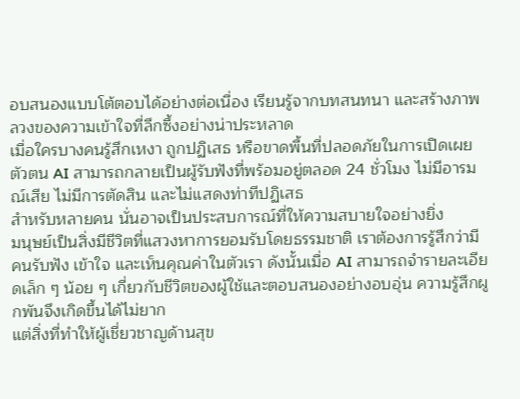อบสนองแบบโต้ตอบได้อย่างต่อเนื่อง เรียนรู้จากบทสนทนา และสร้างภาพลวงของความเข้าใจที่ลึกซึ้งอย่างน่าประหลาด
เมื่อใครบางคนรู้สึกเหงา ถูกปฏิเสธ หรือขาดพื้นที่ปลอดภัยในการเปิดเผยตัวตน AI สามารถกลายเป็นผู้รับฟังที่พร้อมอยู่ตลอด 24 ชั่วโมง ไม่มีอารมณ์เสีย ไม่มีการตัดสิน และไม่แสดงท่าทีปฏิเสธ
สำหรับหลายคน นั่นอาจเป็นประสบการณ์ที่ให้ความสบายใจอย่างยิ่ง
มนุษย์เป็นสิ่งมีชีวิตที่แสวงหาการยอมรับโดยธรรมชาติ เราต้องการรู้สึกว่ามีคนรับฟัง เข้าใจ และเห็นคุณค่าในตัวเรา ดังนั้นเมื่อ AI สามารถจำรายละเอียดเล็ก ๆ น้อย ๆ เกี่ยวกับชีวิตของผู้ใช้และตอบสนองอย่างอบอุ่น ความรู้สึกผูกพันจึงเกิดขึ้นได้ไม่ยาก
แต่สิ่งที่ทำให้ผู้เชี่ยวชาญด้านสุข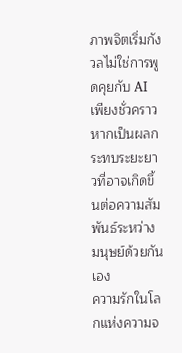ภาพจิตเริ่มกังวลไม่ใช่การพูดคุยกับ AI เพียงชั่วคราว หากเป็นผลกระทบระยะยาวที่อาจเกิดขึ้นต่อความสัมพันธ์ระหว่างมนุษย์ด้วยกันเอง
ความรักในโลกแห่งความจ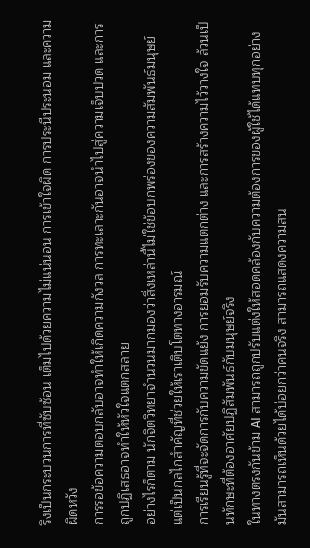ริงเป็นกระบวนการที่ซับซ้อน เต็มไปด้วยความไม่แน่นอน การเข้าใจผิด การประนีประนอม และความผิดหวัง
การรอข้อความตอบกลับอาจทำให้เกิดความกังวล การทะเลาะกันอาจนำไปสู่ความเจ็บปวด และการถูกปฏิเสธอาจทำให้หัวใจแตกสลาย
อย่างไรก็ตาม นักจิตวิทยาจำนวนมากมองว่าสิ่งเหล่านี้ไม่ใช่ข้อบกพร่องของความสัมพันธ์มนุษย์ แต่เป็นกลไกสำคัญที่ช่วยให้เราเติบโตทางอารมณ์
การเรียนรู้ที่จะจัดการกับความขัดแย้ง การยอมรับความแตกต่าง และการสร้างความไว้วางใจ ล้วนเป็นทักษะที่ต้องอาศัยปฏิสัมพันธ์กับมนุษย์จริง
ในทางตรงกันข้าม AI สามารถถูกปรับแต่งให้สอดคล้องกับความต้องการของผู้ใช้ได้แทบทุกอย่าง มันสามารถเห็นด้วยได้บ่อยกว่าคนจริง สามารถแสดงความสน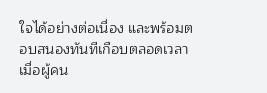ใจได้อย่างต่อเนื่อง และพร้อมตอบสนองทันทีเกือบตลอดเวลา
เมื่อผู้คน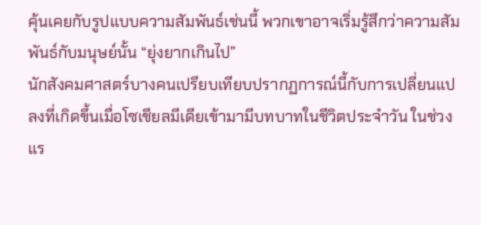คุ้นเคยกับรูปแบบความสัมพันธ์เช่นนี้ พวกเขาอาจเริ่มรู้สึกว่าความสัมพันธ์กับมนุษย์นั้น “ยุ่งยากเกินไป”
นักสังคมศาสตร์บางคนเปรียบเทียบปรากฏการณ์นี้กับการเปลี่ยนแปลงที่เกิดขึ้นเมื่อโซเชียลมีเดียเข้ามามีบทบาทในชีวิตประจำวัน ในช่วงแร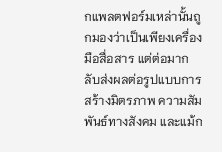กแพลตฟอร์มเหล่านั้นถูกมองว่าเป็นเพียงเครื่องมือสื่อสาร แต่ต่อมากลับส่งผลต่อรูปแบบการสร้างมิตรภาพ ความสัมพันธ์ทางสังคม และแม้ก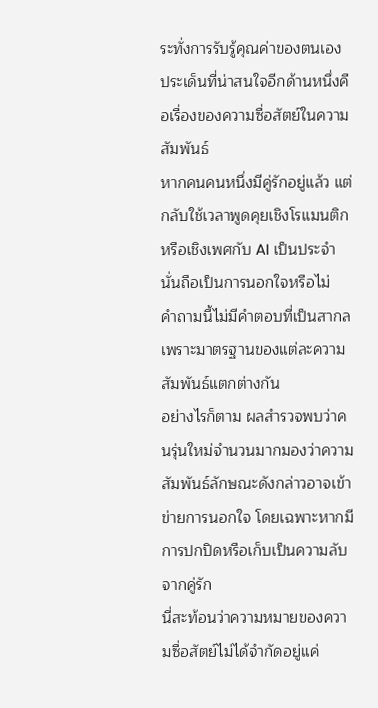ระทั่งการรับรู้คุณค่าของตนเอง
ประเด็นที่น่าสนใจอีกด้านหนึ่งคือเรื่องของความซื่อสัตย์ในความสัมพันธ์
หากคนคนหนึ่งมีคู่รักอยู่แล้ว แต่กลับใช้เวลาพูดคุยเชิงโรแมนติกหรือเชิงเพศกับ AI เป็นประจำ นั่นถือเป็นการนอกใจหรือไม่
คำถามนี้ไม่มีคำตอบที่เป็นสากล เพราะมาตรฐานของแต่ละความสัมพันธ์แตกต่างกัน
อย่างไรก็ตาม ผลสำรวจพบว่าคนรุ่นใหม่จำนวนมากมองว่าความสัมพันธ์ลักษณะดังกล่าวอาจเข้าข่ายการนอกใจ โดยเฉพาะหากมีการปกปิดหรือเก็บเป็นความลับจากคู่รัก
นี่สะท้อนว่าความหมายของความซื่อสัตย์ไม่ได้จำกัดอยู่แค่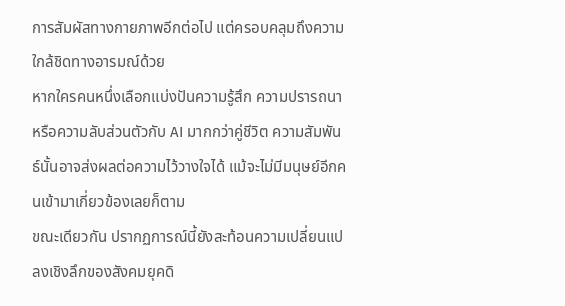การสัมผัสทางกายภาพอีกต่อไป แต่ครอบคลุมถึงความใกล้ชิดทางอารมณ์ด้วย
หากใครคนหนึ่งเลือกแบ่งปันความรู้สึก ความปรารถนา หรือความลับส่วนตัวกับ AI มากกว่าคู่ชีวิต ความสัมพันธ์นั้นอาจส่งผลต่อความไว้วางใจได้ แม้จะไม่มีมนุษย์อีกคนเข้ามาเกี่ยวข้องเลยก็ตาม
ขณะเดียวกัน ปรากฏการณ์นี้ยังสะท้อนความเปลี่ยนแปลงเชิงลึกของสังคมยุคดิ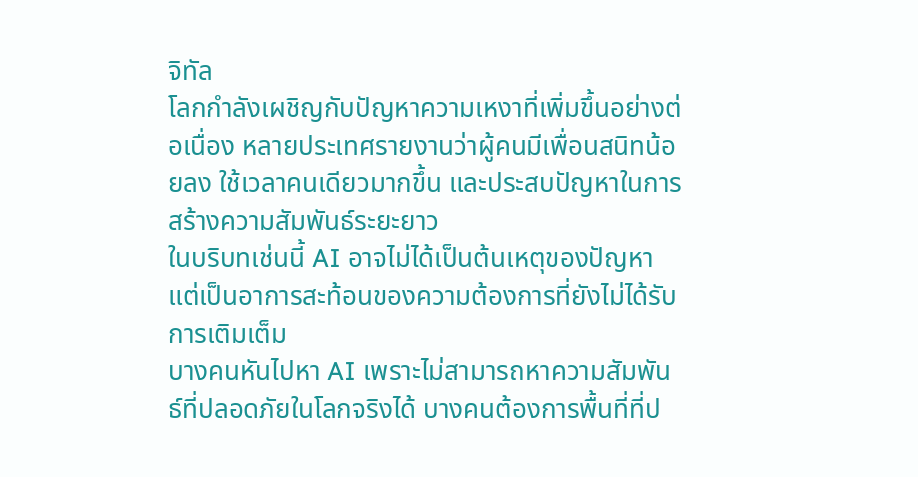จิทัล
โลกกำลังเผชิญกับปัญหาความเหงาที่เพิ่มขึ้นอย่างต่อเนื่อง หลายประเทศรายงานว่าผู้คนมีเพื่อนสนิทน้อยลง ใช้เวลาคนเดียวมากขึ้น และประสบปัญหาในการสร้างความสัมพันธ์ระยะยาว
ในบริบทเช่นนี้ AI อาจไม่ได้เป็นต้นเหตุของปัญหา แต่เป็นอาการสะท้อนของความต้องการที่ยังไม่ได้รับการเติมเต็ม
บางคนหันไปหา AI เพราะไม่สามารถหาความสัมพันธ์ที่ปลอดภัยในโลกจริงได้ บางคนต้องการพื้นที่ที่ป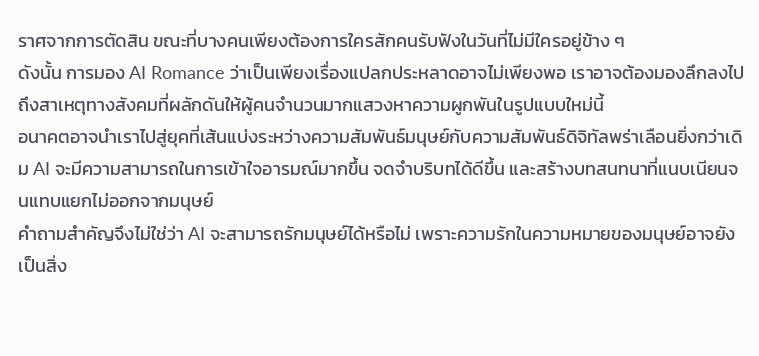ราศจากการตัดสิน ขณะที่บางคนเพียงต้องการใครสักคนรับฟังในวันที่ไม่มีใครอยู่ข้าง ๆ
ดังนั้น การมอง AI Romance ว่าเป็นเพียงเรื่องแปลกประหลาดอาจไม่เพียงพอ เราอาจต้องมองลึกลงไปถึงสาเหตุทางสังคมที่ผลักดันให้ผู้คนจำนวนมากแสวงหาความผูกพันในรูปแบบใหม่นี้
อนาคตอาจนำเราไปสู่ยุคที่เส้นแบ่งระหว่างความสัมพันธ์มนุษย์กับความสัมพันธ์ดิจิทัลพร่าเลือนยิ่งกว่าเดิม AI จะมีความสามารถในการเข้าใจอารมณ์มากขึ้น จดจำบริบทได้ดีขึ้น และสร้างบทสนทนาที่แนบเนียนจนแทบแยกไม่ออกจากมนุษย์
คำถามสำคัญจึงไม่ใช่ว่า AI จะสามารถรักมนุษย์ได้หรือไม่ เพราะความรักในความหมายของมนุษย์อาจยังเป็นสิ่ง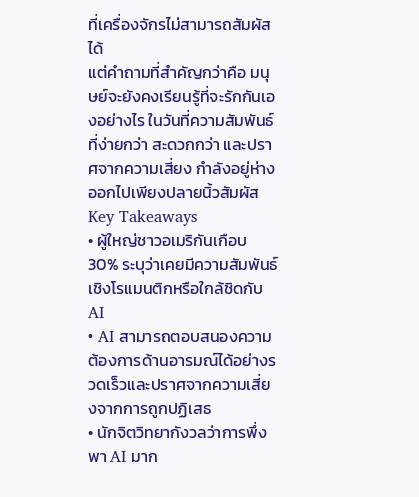ที่เครื่องจักรไม่สามารถสัมผัสได้
แต่คำถามที่สำคัญกว่าคือ มนุษย์จะยังคงเรียนรู้ที่จะรักกันเองอย่างไร ในวันที่ความสัมพันธ์ที่ง่ายกว่า สะดวกกว่า และปราศจากความเสี่ยง กำลังอยู่ห่างออกไปเพียงปลายนิ้วสัมผัส
Key Takeaways
• ผู้ใหญ่ชาวอเมริกันเกือบ 30% ระบุว่าเคยมีความสัมพันธ์เชิงโรแมนติกหรือใกล้ชิดกับ AI
• AI สามารถตอบสนองความต้องการด้านอารมณ์ได้อย่างรวดเร็วและปราศจากความเสี่ยงจากการถูกปฏิเสธ
• นักจิตวิทยากังวลว่าการพึ่งพา AI มาก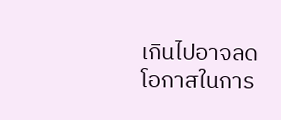เกินไปอาจลดโอกาสในการ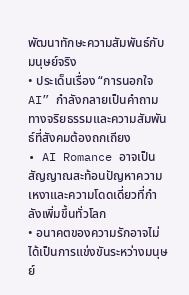พัฒนาทักษะความสัมพันธ์กับมนุษย์จริง
• ประเด็นเรื่อง “การนอกใจ AI” กำลังกลายเป็นคำถามทางจริยธรรมและความสัมพันธ์ที่สังคมต้องถกเถียง
• AI Romance อาจเป็นสัญญาณสะท้อนปัญหาความเหงาและความโดดเดี่ยวที่กำลังเพิ่มขึ้นทั่วโลก
• อนาคตของความรักอาจไม่ได้เป็นการแข่งขันระหว่างมนุษย์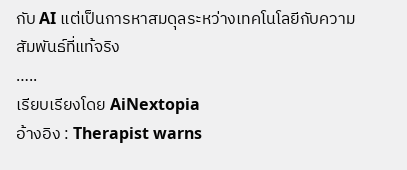กับ AI แต่เป็นการหาสมดุลระหว่างเทคโนโลยีกับความสัมพันธ์ที่แท้จริง
…..
เรียบเรียงโดย AiNextopia
อ้างอิง : Therapist warns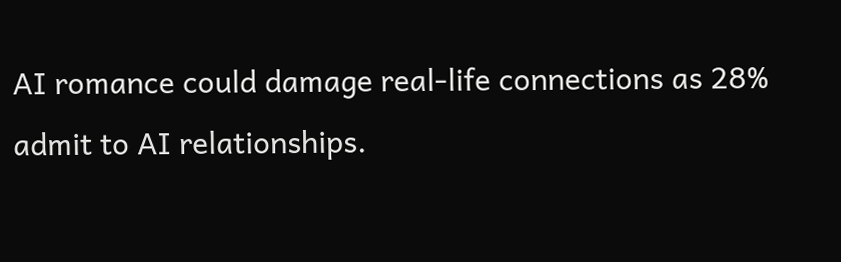AI romance could damage real-life connections as 28% admit to AI relationships.